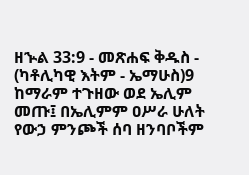ዘኍል 33:9 - መጽሐፍ ቅዱስ - (ካቶሊካዊ እትም - ኤማሁስ)9 ከማራም ተጉዘው ወደ ኤሊም መጡ፤ በኤሊምም ዐሥራ ሁለት የውኃ ምንጮች ሰባ ዘንባቦችም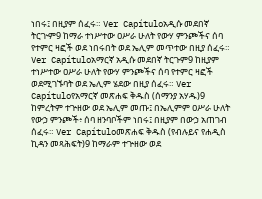ነበሩ፤ በዚያም ሰፈሩ። Ver Capítuloአዲሱ መደበኛ ትርጒም9 ከማራ ተነሥተው ዐሥራ ሁለት የውሃ ምንጮችና ሰባ የተምር ዛፎች ወደ ነበሩበት ወደ ኤሊም መጥተው በዚያ ሰፈሩ። Ver Capítuloአማርኛ አዲሱ መደበኛ ትርጉም9 ከዚያም ተነሥተው ዐሥራ ሁለት የውሃ ምንጮችና ሰባ የተምር ዛፎች ወደሚገኙባት ወደ ኤሊም ሄደው በዚያ ሰፈሩ። Ver Capítuloየአማርኛ መጽሐፍ ቅዱስ (ሰማንያ አሃዱ)9 ከምረትም ተጕዘው ወደ ኤሊም መጡ፤ በኤሊምም ዐሥራ ሁለት የውኃ ምንጮች፥ ሰባ ዘንባቦችም ነበሩ፤ በዚያም በውኃ አጠገብ ሰፈሩ። Ver Capítuloመጽሐፍ ቅዱስ (የብሉይና የሐዲስ ኪዳን መጻሕፍት)9 ከማራም ተጕዘው ወደ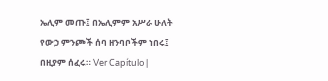ኤሊም መጡ፤ በኤሊምም አሥራ ሁለት የውኃ ምንጮች ሰባ ዘንባቦችም ነበሩ፤ በዚያም ሰፈሩ። Ver Capítulo |